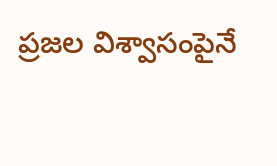ప్రజల విశ్వాసంపైనే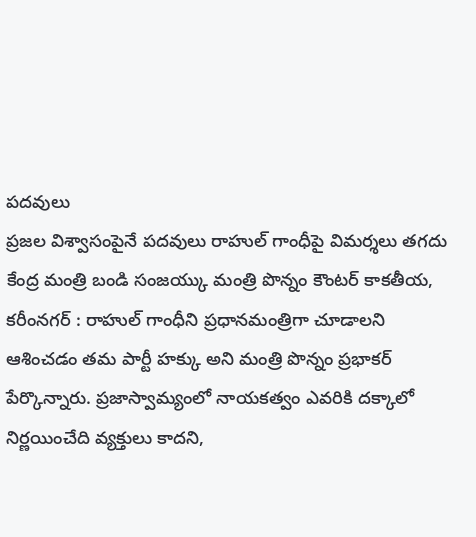పదవులు
ప్రజల విశ్వాసంపైనే పదవులు రాహుల్ గాంధీపై విమర్శలు తగదు కేంద్ర మంత్రి బండి సంజయ్కు మంత్రి పొన్నం కౌంటర్ కాకతీయ, కరీంనగర్ : రాహుల్ గాంధీని ప్రధానమంత్రిగా చూడాలని ఆశించడం తమ పార్టీ హక్కు అని మంత్రి పొన్నం ప్రభాకర్ పేర్కొన్నారు. ప్రజాస్వామ్యంలో నాయకత్వం ఎవరికి దక్కాలో నిర్ణయించేది వ్యక్తులు కాదని,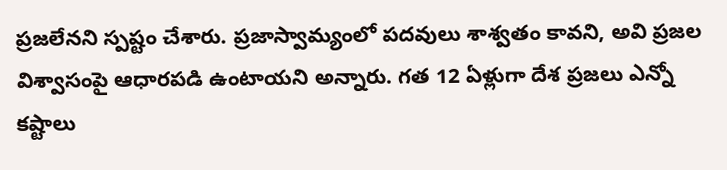ప్రజలేనని స్పష్టం చేశారు. ప్రజాస్వామ్యంలో పదవులు శాశ్వతం కావని, అవి ప్రజల విశ్వాసంపై ఆధారపడి ఉంటాయని అన్నారు. గత 12 ఏళ్లుగా దేశ ప్రజలు ఎన్నో కష్టాలు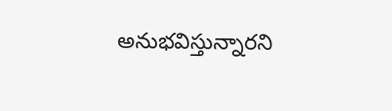అనుభవిస్తున్నారని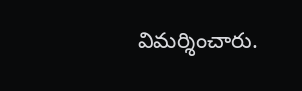విమర్శించారు.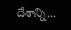దేశాన్ని...